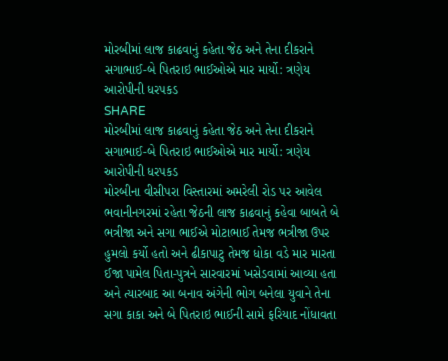મોરબીમાં લાજ કાઢવાનું કહેતા જેઠ અને તેના દીકરાને સગાભાઈ-બે પિતરાઇ ભાઈઓએ માર માર્યો: ત્રણેય આરોપીની ધરપકડ
SHARE
મોરબીમાં લાજ કાઢવાનું કહેતા જેઠ અને તેના દીકરાને સગાભાઈ-બે પિતરાઇ ભાઈઓએ માર માર્યો: ત્રણેય આરોપીની ધરપકડ
મોરબીના વીસીપરા વિસ્તારમાં અમરેલી રોડ પર આવેલ ભવાનીનગરમાં રહેતા જેઠની લાજ કાઢવાનું કહેવા બાબતે બે ભત્રીજા અને સગા ભાઈએ મોટાભાઈ તેમજ ભત્રીજા ઉપર હુમલો કર્યો હતો અને ઢીકાપાટુ તેમજ ધોકા વડે માર મારતા ઈજા પામેલ પિતા-પુત્રને સારવારમાં ખસેડવામાં આવ્યા હતા અને ત્યારબાદ આ બનાવ અંગેની ભોગ બનેલા યુવાને તેના સગા કાકા અને બે પિતરાઇ ભાઈની સામે ફરિયાદ નોંધાવતા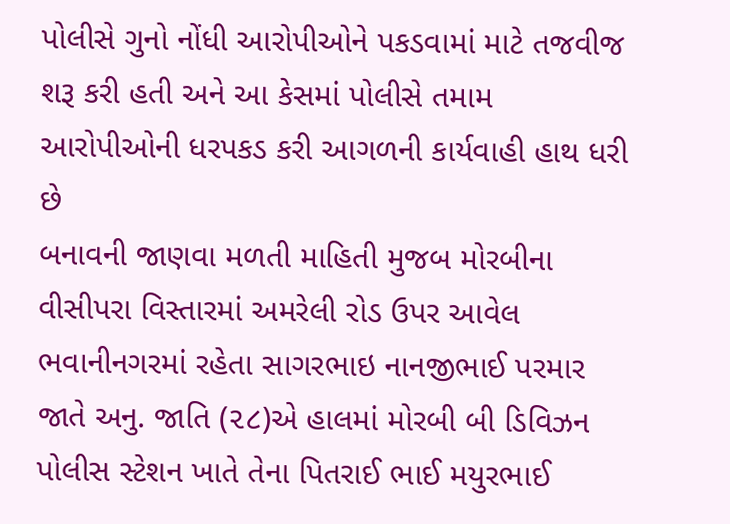પોલીસે ગુનો નોંધી આરોપીઓને પકડવામાં માટે તજવીજ શરૂ કરી હતી અને આ કેસમાં પોલીસે તમામ આરોપીઓની ધરપકડ કરી આગળની કાર્યવાહી હાથ ધરી છે
બનાવની જાણવા મળતી માહિતી મુજબ મોરબીના વીસીપરા વિસ્તારમાં અમરેલી રોડ ઉપર આવેલ ભવાનીનગરમાં રહેતા સાગરભાઇ નાનજીભાઈ પરમાર જાતે અનુ. જાતિ (૨૮)એ હાલમાં મોરબી બી ડિવિઝન પોલીસ સ્ટેશન ખાતે તેના પિતરાઈ ભાઈ મયુરભાઈ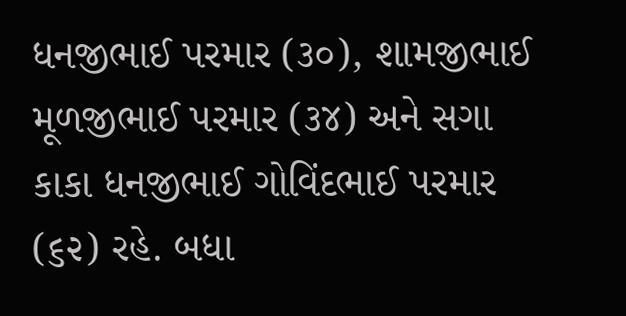ધનજીભાઈ પરમાર (૩૦), શામજીભાઈ મૂળજીભાઈ પરમાર (૩૪) અને સગા કાકા ધનજીભાઈ ગોવિંદભાઈ પરમાર (૬૨) રહે. બધા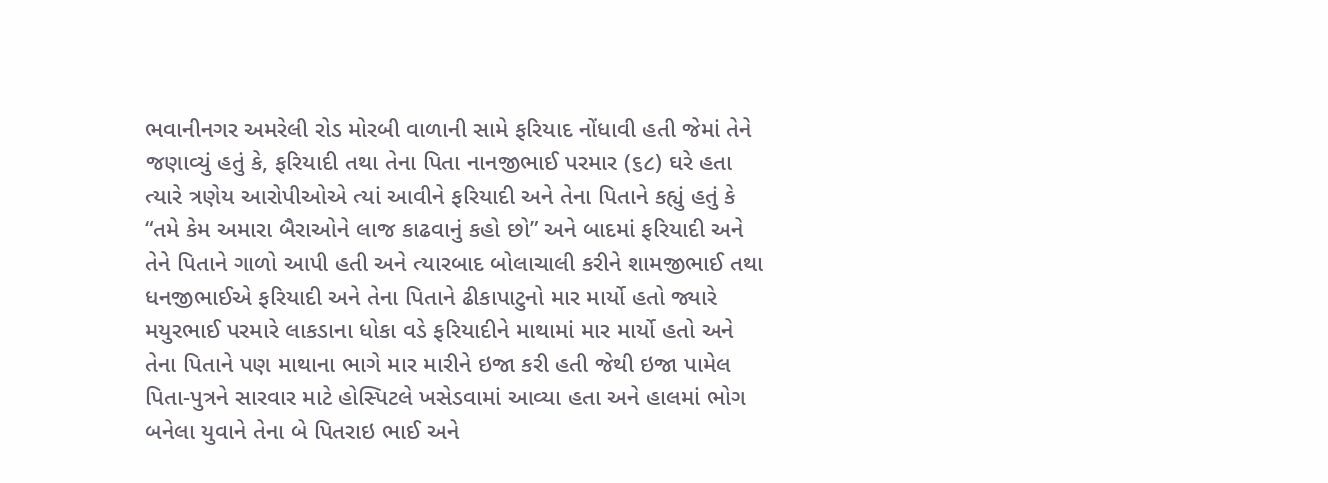ભવાનીનગર અમરેલી રોડ મોરબી વાળાની સામે ફરિયાદ નોંધાવી હતી જેમાં તેને જણાવ્યું હતું કે, ફરિયાદી તથા તેના પિતા નાનજીભાઈ પરમાર (૬૮) ઘરે હતા ત્યારે ત્રણેય આરોપીઓએ ત્યાં આવીને ફરિયાદી અને તેના પિતાને કહ્યું હતું કે “તમે કેમ અમારા બૈરાઓને લાજ કાઢવાનું કહો છો” અને બાદમાં ફરિયાદી અને તેને પિતાને ગાળો આપી હતી અને ત્યારબાદ બોલાચાલી કરીને શામજીભાઈ તથા ધનજીભાઈએ ફરિયાદી અને તેના પિતાને ઢીકાપાટુનો માર માર્યો હતો જ્યારે મયુરભાઈ પરમારે લાકડાના ધોકા વડે ફરિયાદીને માથામાં માર માર્યો હતો અને તેના પિતાને પણ માથાના ભાગે માર મારીને ઇજા કરી હતી જેથી ઇજા પામેલ પિતા-પુત્રને સારવાર માટે હોસ્પિટલે ખસેડવામાં આવ્યા હતા અને હાલમાં ભોગ બનેલા યુવાને તેના બે પિતરાઇ ભાઈ અને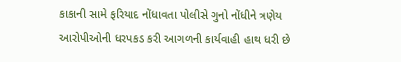કાકાની સામે ફરિયાદ નોંધાવતા પોલીસે ગુનો નોંધીને ત્રણેય આરોપીઓની ધરપકડ કરી આગળની કાર્યવાહી હાથ ધરી છે